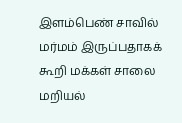இளம்பெண் சாவில் மர்மம் இருப்பதாகக் கூறி மக்கள் சாலை மறியல்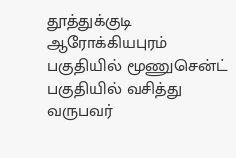தூத்துக்குடி ஆரோக்கியபுரம் பகுதியில் மூணுசென்ட் பகுதியில் வசித்து வருபவர்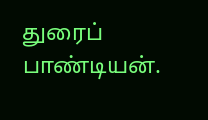துரைப் பாண்டியன்.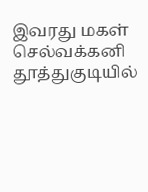இவரது மகள் செல்வக்கனி தூத்துகுடியில்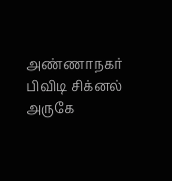அண்ணாநகர் பிவிடி சிக்னல் அருகே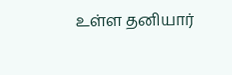உள்ள தனியார்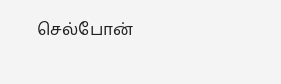செல்போன்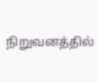நிறுவனத்தில்